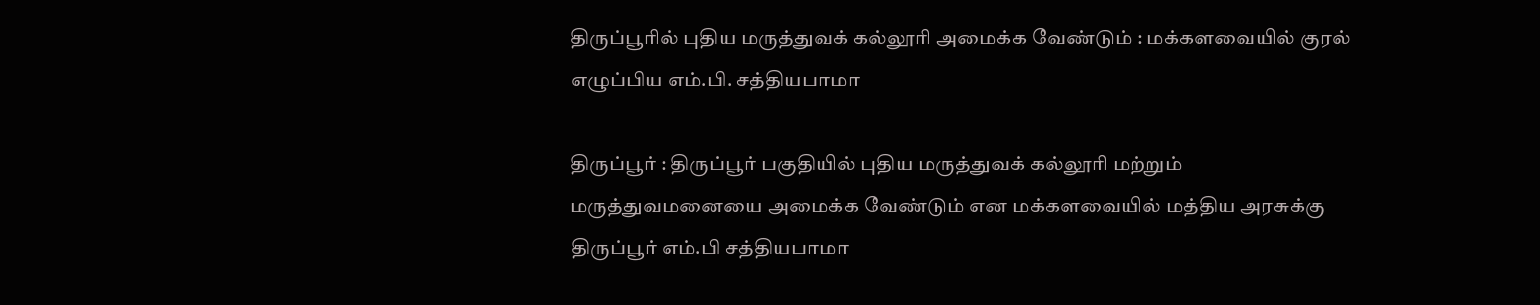திருப்பூரில் புதிய மருத்துவக் கல்லூரி அமைக்க வேண்டும் : மக்களவையில் குரல் எழுப்பிய எம்.பி. சத்தியபாமா

திருப்பூர் : திருப்பூர் பகுதியில் புதிய மருத்துவக் கல்லூரி மற்றும் மருத்துவமனையை அமைக்க வேண்டும் என மக்களவையில் மத்திய அரசுக்கு திருப்பூர் எம்.பி சத்தியபாமா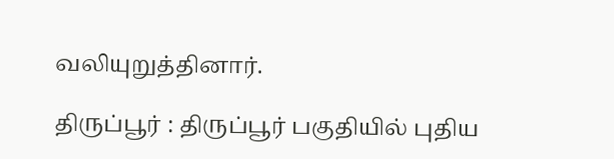வலியுறுத்தினார்.

திருப்பூர் : திருப்பூர் பகுதியில் புதிய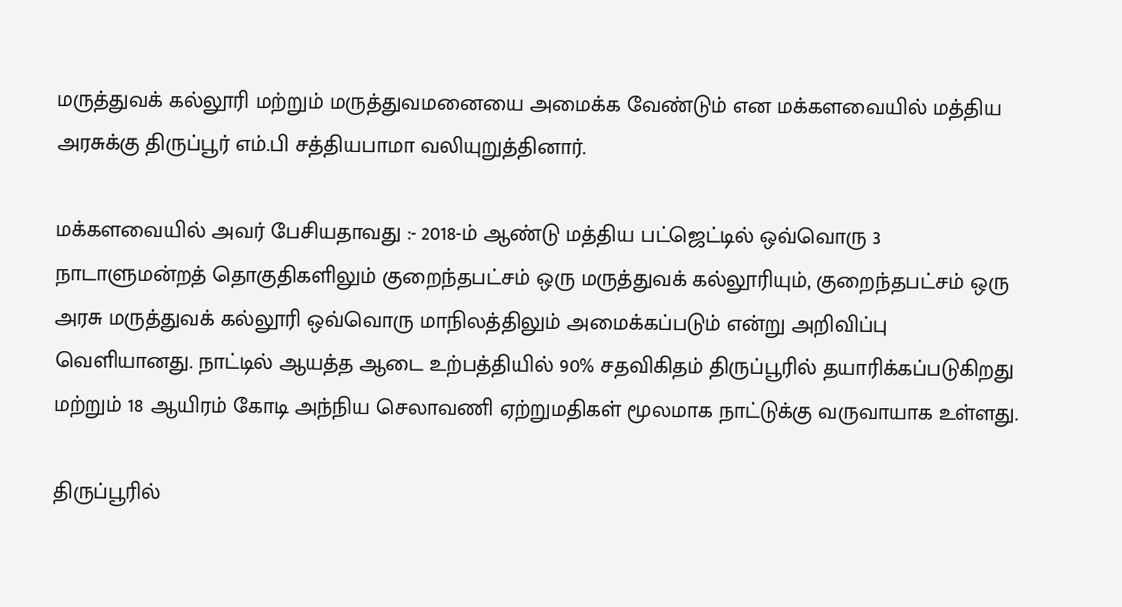மருத்துவக் கல்லூரி மற்றும் மருத்துவமனையை அமைக்க வேண்டும் என மக்களவையில் மத்திய அரசுக்கு திருப்பூர் எம்.பி சத்தியபாமா வலியுறுத்தினார்.

மக்களவையில் அவர் பேசியதாவது :- 2018-ம் ஆண்டு மத்திய பட்ஜெட்டில் ஒவ்வொரு 3 நாடாளுமன்றத் தொகுதிகளிலும் குறைந்தபட்சம் ஒரு மருத்துவக் கல்லூரியும், குறைந்தபட்சம் ஒரு அரசு மருத்துவக் கல்லூரி ஒவ்வொரு மாநிலத்திலும் அமைக்கப்படும் என்று அறிவிப்பு வெளியானது. நாட்டில் ஆயத்த ஆடை உற்பத்தியில் 90% சதவிகிதம் திருப்பூரில் தயாரிக்கப்படுகிறது மற்றும் 18 ஆயிரம் கோடி அந்நிய செலாவணி ஏற்றுமதிகள் மூலமாக நாட்டுக்கு வருவாயாக உள்ளது.

திருப்பூரில்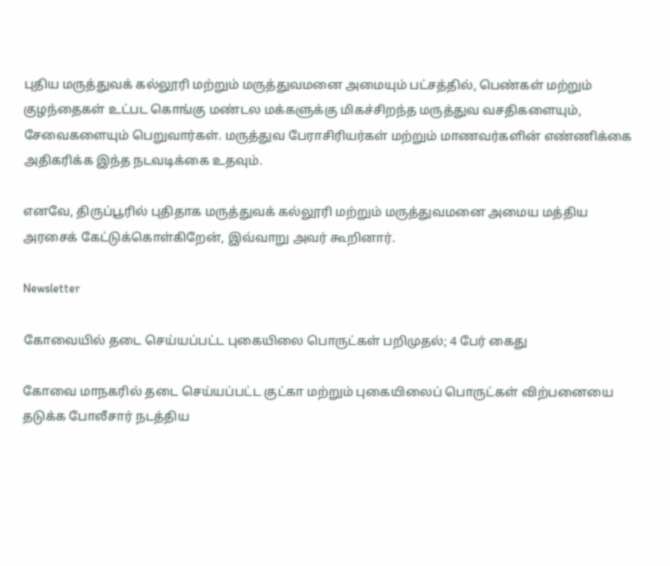புதிய மருத்துவக் கல்லூரி மற்றும் மருத்துவமனை அமையும் பட்சத்தில், பெண்கள் மற்றும் குழந்தைகள் உட்பட கொங்கு மண்டல மக்களுக்கு மிகச்சிறந்த மருத்துவ வசதிகளையும், சேவைகளையும் பெறுவார்கள். மருத்துவ பேராசிரியர்கள் மற்றும் மாணவர்களின் எண்ணிக்கை அதிகரிக்க இந்த நடவடிக்கை உதவும்.

எனவே, திருப்பூரில் புதிதாக மருத்துவக் கல்லூரி மற்றும் மருத்துவமனை அமைய மத்திய அரசைக் கேட்டுக்கொள்கிறேன், இவ்வாறு அவர் கூறினார்.

Newsletter

கோவையில் தடை செய்யப்பட்ட புகையிலை பொருட்கள் பறிமுதல்; 4 பேர் கைது

கோவை மாநகரில் தடை செய்யப்பட்ட குட்கா மற்றும் புகையிலைப் பொருட்கள் விற்பனையை தடுக்க போலீசார் நடத்திய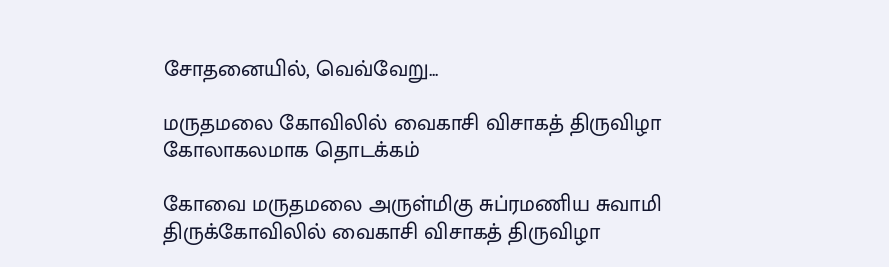சோதனையில், வெவ்வேறு...

மருதமலை கோவிலில் வைகாசி விசாகத் திருவிழா கோலாகலமாக தொடக்கம்

கோவை மருதமலை அருள்மிகு சுப்ரமணிய சுவாமி திருக்கோவிலில் வைகாசி விசாகத் திருவிழா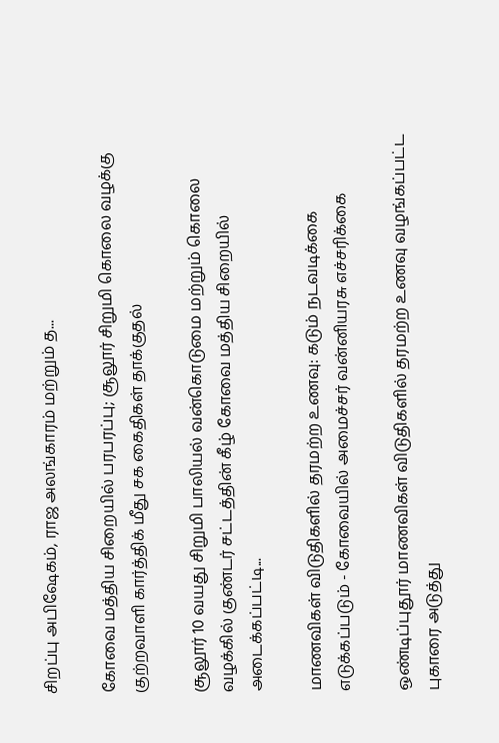சிறப்பு அபிஷேகம், ராஜ அலங்காரம் மற்றும் த...

கோவை மத்திய சிறையில் பரபரப்பு; சூலூர் சிறுமி கொலை வழக்கு குற்றவாளி கார்த்திக் மீது சக கைதிகள் தாக்குதல்

சூலூர் 10 வயது சிறுமி பாலியல் வன்கொடுமை மற்றும் கொலை வழக்கில் குண்டர் சட்டத்தின் கீழ் கோவை மத்திய சிறையில் அடைக்கப்பட்டி...

மாணவிகள் விடுதிகளில் தரமற்ற உணவு: கடும் நடவடிக்கை எடுக்கப்படும் - கோவையில் அமைச்சர் வன்னியரசு எச்சரிக்கை

ஒண்டிப்புதூர் மாணவிகள் விடுதிகளில் தரமற்ற உணவு வழங்கப்பட்ட புகாரை அடுத்து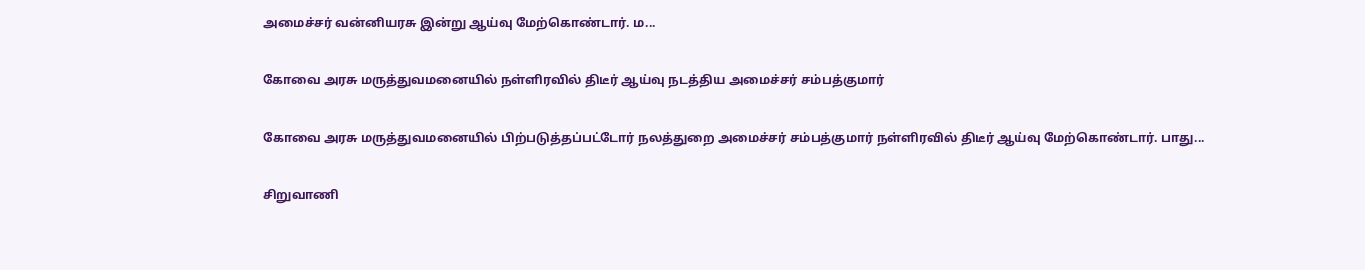அமைச்சர் வன்னியரசு இன்று ஆய்வு மேற்கொண்டார். ம...

கோவை அரசு மருத்துவமனையில் நள்ளிரவில் திடீர் ஆய்வு நடத்திய அமைச்சர் சம்பத்குமார்

கோவை அரசு மருத்துவமனையில் பிற்படுத்தப்பட்டோர் நலத்துறை அமைச்சர் சம்பத்குமார் நள்ளிரவில் திடீர் ஆய்வு மேற்கொண்டார். பாது...

சிறுவாணி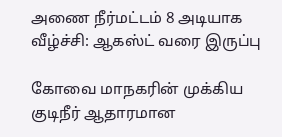அணை நீர்மட்டம் 8 அடியாக வீழ்ச்சி: ஆகஸ்ட் வரை இருப்பு

கோவை மாநகரின் முக்கிய குடிநீர் ஆதாரமான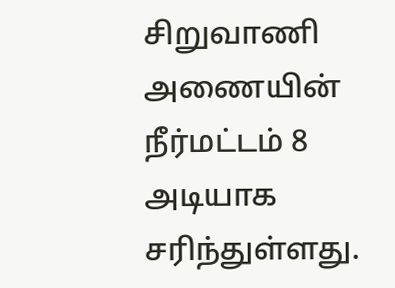சிறுவாணி அணையின் நீர்மட்டம் 8 அடியாக சரிந்துள்ளது.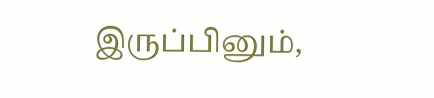இருப்பினும்,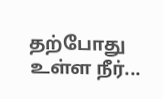தற்போது உள்ள நீர்...